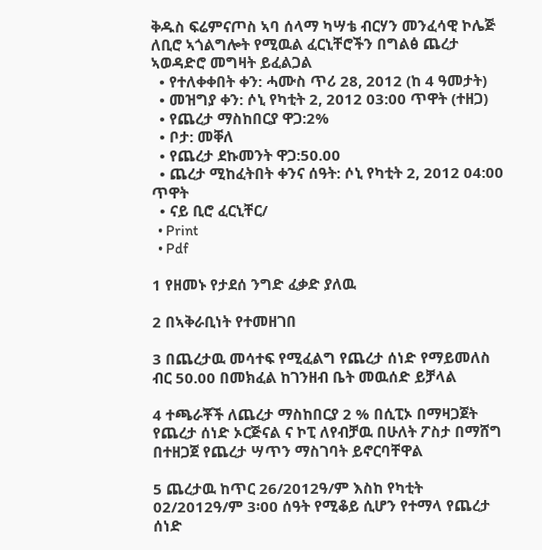ቅዱስ ፍሬምናጦስ ኣባ ሰላማ ካሣቴ ብርሃን መንፈሳዊ ኮሌጅ ለቢሮ ኣጎልግሎት የሚዉል ፈርኒቸሮችን በግልፅ ጨረታ ኣወዳድሮ መግዛት ይፈልጋል
  • የተለቀቀበት ቀን: ሓሙስ ጥሪ 28, 2012 (ከ 4 ዓመታት)
  • መዝግያ ቀን: ሶኒ የካቲት 2, 2012 03:00 ጥዋት (ተዘጋ)
  • የጨረታ ማስከበርያ ዋጋ:2%
  • ቦታ: መቐለ
  • የጨረታ ደኩመንት ዋጋ:50.00
  • ጨረታ ሚከፈትበት ቀንና ሰዓት: ሶኒ የካቲት 2, 2012 04:00 ጥዋት
  • ናይ ቢሮ ፈርኒቸር/
  • Print
  • Pdf

1 የዘመኑ የታደሰ ንግድ ፈቃድ ያለዉ

2 በኣቅራቢነት የተመዘገበ

3 በጨረታዉ መሳተፍ የሚፈልግ የጨረታ ሰነድ የማይመለስ ብር 50.00 በመክፈል ከገንዘብ ቤት መዉሰድ ይቻላል

4 ተጫራቾች ለጨረታ ማስከበርያ 2 % በሲፒኦ በማዛጋጀት የጨረታ ሰነድ ኦርጅናል ና ኮፒ ለየብቻዉ በሁለት ፖስታ በማሸግ በተዘጋጀ የጨረታ ሣጥን ማስገባት ይኖርባቸዋል

5 ጨረታዉ ከጥር 26/2012ዓ/ም እስከ የካቲት 02/2012ዓ/ም 3፡00 ሰዓት የሚቆይ ሲሆን የተማላ የጨረታ ሰነድ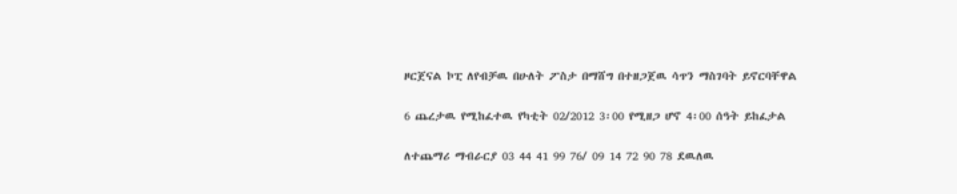ዞርጀናል ኮፒ ለየብቻዉ በሁለት ፖስታ በማሸግ በተዘጋጀዉ ሳጥን ማስገባት ይኖርባቸዋል

6 ጨረታዉ የሚከፈተዉ የካቲት 02/2012 3፡00 የሚዘጋ ሆኖ 4፡00 ሰዓት ይከፈታል

ለተጨማሪ ማብራርያ 03 44 41 99 76/ 09 14 72 90 78 ደዉለዉ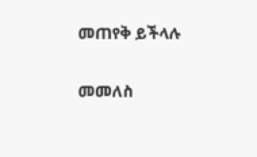መጠየቅ ይችላሉ

መመለስ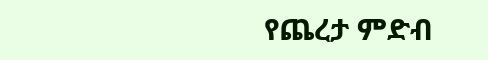የጨረታ ምድብ